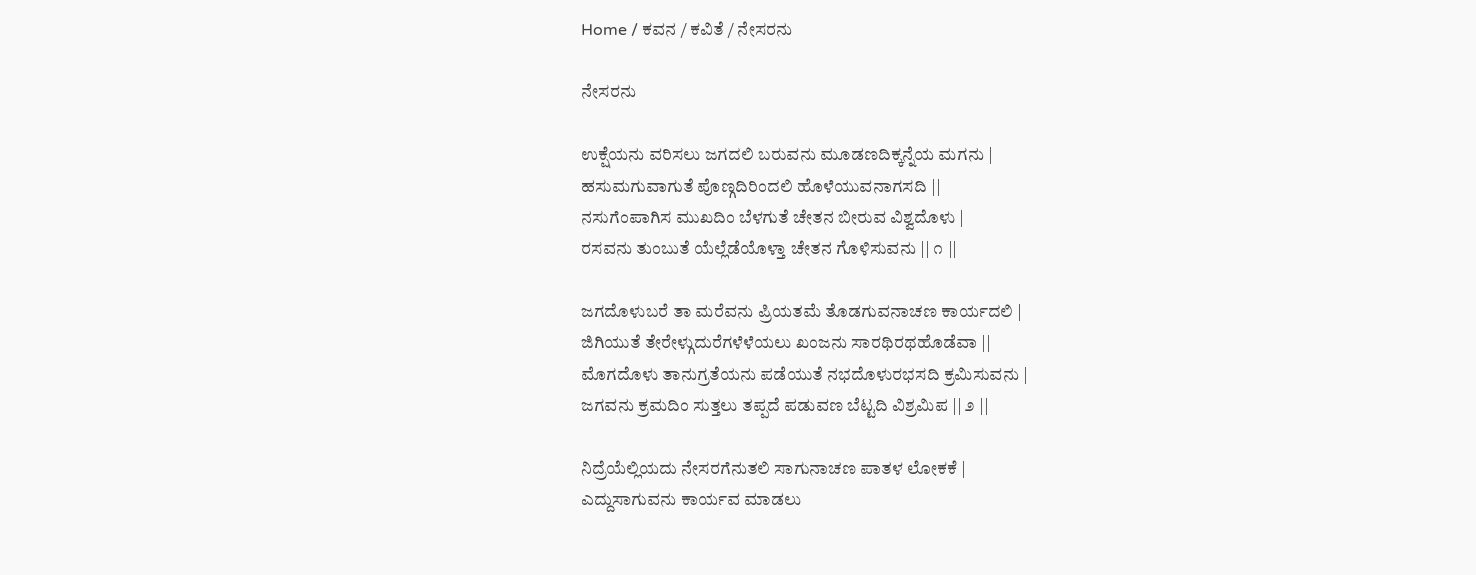Home / ಕವನ / ಕವಿತೆ / ನೇಸರನು

ನೇಸರನು

ಉಕ್ಷೆಯನು ವರಿಸಲು ಜಗದಲಿ ಬರುವನು ಮೂಡಣದಿಕ್ಕನ್ನೆಯ ಮಗನು |
ಹಸುಮಗುವಾಗುತೆ ಪೊಣ್ಗದಿರಿಂದಲಿ ಹೊಳೆಯುವನಾಗಸದಿ ||
ನಸುಗೆಂಪಾಗಿಸ ಮುಖದಿಂ ಬೆಳಗುತೆ ಚೇತನ ಬೀರುವ ವಿಶ್ವದೊಳು |
ರಸವನು ತುಂಬುತೆ ಯೆಲ್ಲೆಡೆಯೊಳ್ತಾ ಚೇತನ ಗೊಳಿಸುವನು || ೧ ||

ಜಗದೊಳುಬರೆ ತಾ ಮರೆವನು ಪ್ರಿಯತಮೆ ತೊಡಗುವನಾಚಣ ಕಾರ್ಯದಲಿ |
ಜಿಗಿಯುತೆ ತೇರೇಳ್ಗುದುರೆಗಳೆಳೆಯಲು ಖಂಜನು ಸಾರಥಿರಥಹೊಡೆವಾ ||
ಮೊಗದೊಳು ತಾನುಗ್ರತೆಯನು ಪಡೆಯುತೆ ನಭದೊಳುರಭಸದಿ ಕ್ರಮಿಸುವನು |
ಜಗವನು ಕ್ರಮದಿಂ ಸುತ್ತಲು ತಪ್ಪದೆ ಪಡುವಣ ಬೆಟ್ಟದಿ ವಿಶ್ರಮಿಪ || ೨ ||

ನಿದ್ರೆಯೆಲ್ಲಿಯದು ನೇಸರಗೆನುತಲಿ ಸಾಗುನಾಚಣ ಪಾತಳ ಲೋಕಕೆ |
ಎದ್ದುಸಾಗುವನು ಕಾರ್ಯವ ಮಾಡಲು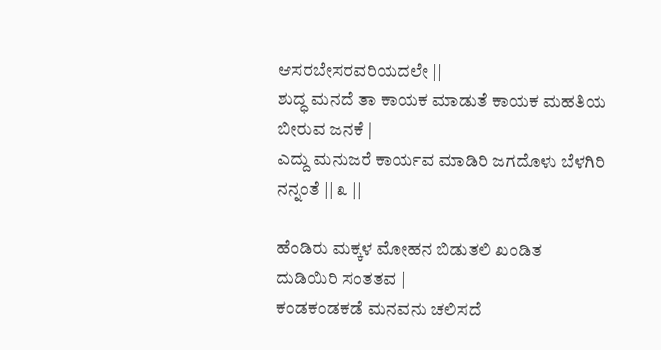ಆಸರಬೇಸರವರಿಯದಲೇ ||
ಶುದ್ಧ ಮನದೆ ತಾ ಕಾಯಕ ಮಾಡುತೆ ಕಾಯಕ ಮಹತಿಯ ಬೀರುವ ಜನಕೆ |
ಎದ್ದು ಮನುಜರೆ ಕಾರ್ಯವ ಮಾಡಿರಿ ಜಗದೊಳು ಬೆಳಗಿರಿ ನನ್ನಂತೆ || ೩ ||

ಹೆಂಡಿರು ಮಕ್ಕಳ ಮೋಹನ ಬಿಡುತಲಿ ಖಂಡಿತ ದುಡಿಯಿರಿ ಸಂತತವ |
ಕಂಡಕಂಡಕಡೆ ಮನವನು ಚಲಿಸದೆ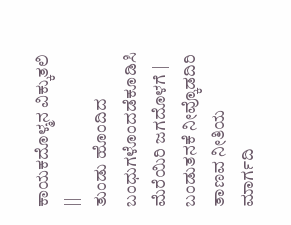ಕಾಯಕದೊಳ್ಮನ ವಿಕ್ಕುತಲಿ ||
ತುಂಡು ಹೊಂದಿದ ಬಂಧುಗಳೊಂದಡೆಕೂಡಿಸಿ ಮೆರೆಯಿರಿ ಜಗದೊಳಗೆ |
ಬಂಡುತನಕೆ ನೀವ್ಕೊಡದಿರಿ ತಾಣವ ನೀತಿಯ ಮಾರ್ಗದಿ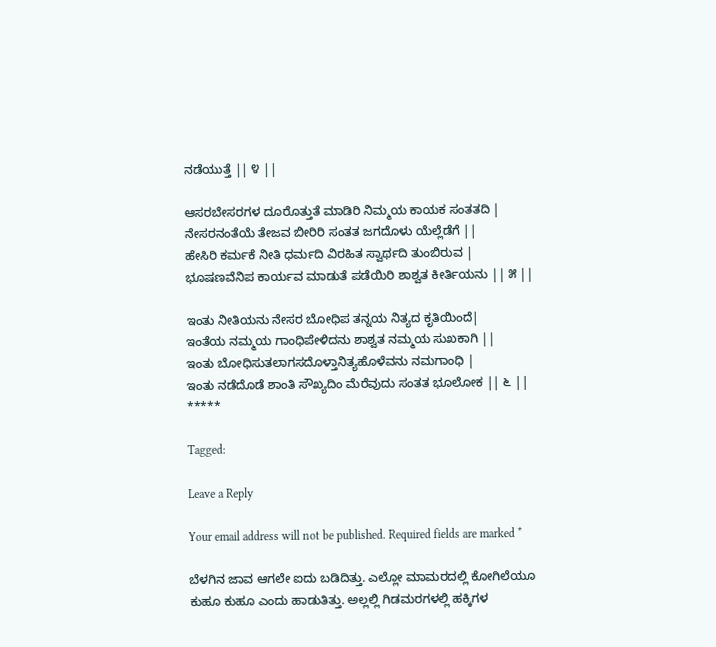ನಡೆಯುತ್ತೆ || ೪ ||

ಆಸರಬೇಸರಗಳ ದೂರೊತ್ತುತೆ ಮಾಡಿರಿ ನಿಮ್ಮಯ ಕಾಯಕ ಸಂತತದಿ |
ನೇಸರನಂತೆಯೆ ತೇಜವ ಬೀರಿರಿ ಸಂತತ ಜಗದೊಳು ಯೆಲ್ಲೆಡೆಗೆ ||
ಹೇಸಿರಿ ಕರ್ಮಕೆ ನೀತಿ ಧರ್ಮದಿ ವಿರಹಿತ ಸ್ವಾರ್ಥದಿ ತುಂಬಿರುವ |
ಭೂಷಣವೆನಿಪ ಕಾರ್ಯವ ಮಾಡುತೆ ಪಡೆಯಿರಿ ಶಾಶ್ವತ ಕೀರ್ತಿಯನು || ೫ ||

ಇಂತು ನೀತಿಯನು ನೇಸರ ಬೋಧಿಪ ತನ್ನಯ ನಿತ್ಯದ ಕೃತಿಯಿಂದೆ|
ಇಂತೆಯ ನಮ್ಮಯ ಗಾಂಧಿಪೇಳಿದನು ಶಾಶ್ವತ ನಮ್ಮಯ ಸುಖಕಾಗಿ ||
ಇಂತು ಬೋಧಿಸುತಲಾಗಸದೊಳ್ತಾನಿತ್ಯಹೊಳೆವನು ನಮಗಾಂಧಿ |
ಇಂತು ನಡೆದೊಡೆ ಶಾಂತಿ ಸೌಖ್ಯದಿಂ ಮೆರೆವುದು ಸಂತತ ಭೂಲೋಕ || ೬ ||
*****

Tagged:

Leave a Reply

Your email address will not be published. Required fields are marked *

ಬೆಳಗಿನ ಜಾವ ಆಗಲೇ ಐದು ಬಡಿದಿತ್ತು. ಎಲ್ಲೋ ಮಾಮರದಲ್ಲಿ ಕೋಗಿಲೆಯೂ ಕುಹೂ ಕುಹೂ ಎಂದು ಹಾಡುತಿತ್ತು. ಅಲ್ಲಲ್ಲಿ ಗಿಡಮರಗಳಲ್ಲಿ ಹಕ್ಕಿಗಳ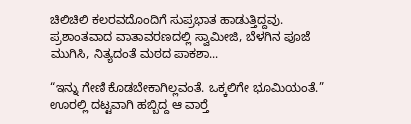ಚಿಲಿಚಿಲಿ ಕಲರವದೊಂದಿಗೆ ಸುಪ್ರಭಾತ ಹಾಡುತ್ತಿದ್ದವು. ಪ್ರಶಾಂತವಾದ ವಾತಾವರಣದಲ್ಲಿ ಸ್ವಾಮೀಜಿ, ಬೆಳಗಿನ ಪೂಜೆ ಮುಗಿಸಿ, ನಿತ್ಯದಂತೆ ಮಠದ ಪಾಕಶಾ...

“ಇನ್ನು ಗೇಣಿ ಕೊಡಬೇಕಾಗಿಲ್ಲವಂತೆ. ಒಕ್ಕಲಿಗೇ ಭೂಮಿಯಂತೆ.” ಊರಲ್ಲಿ ದಟ್ಟವಾಗಿ ಹಬ್ಬಿದ್ದ ಆ ವಾರ್‍ತೆ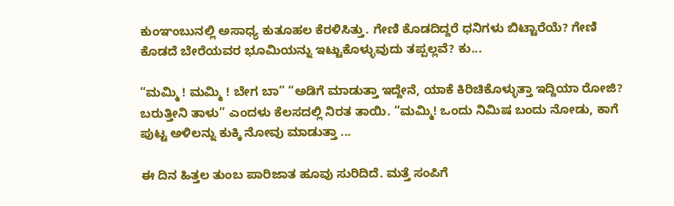ಕುಂಞಂಬುನಲ್ಲಿ ಅಸಾಧ್ಯ ಕುತೂಹಲ ಕೆರಳಿಸಿತ್ತು. ಗೇಣಿ ಕೊಡದಿದ್ದರೆ ಧನಿಗಳು ಬಿಟ್ಟಾರೆಯೆ? ಗೇಣಿ ಕೊಡದೆ ಬೇರೆಯವರ ಭೂಮಿಯನ್ನು ಇಟ್ಟುಕೊಳ್ಳುವುದು ತಪ್ಪಲ್ಲವೆ? ಕು...

“ಮಮ್ಮಿ ! ಮಮ್ಮಿ ! ಬೇಗ ಬಾ” “ಅಡಿಗೆ ಮಾಡುತ್ತಾ ಇದ್ದೇನೆ, ಯಾಕೆ ಕಿರಿಚಿಕೊಳ್ಳುತ್ತಾ ಇದ್ದಿಯಾ ರೋಜಿ? ಬರುತ್ತೀನಿ ತಾಳು” ಎಂದಳು ಕೆಲಸದಲ್ಲಿ ನಿರತ ತಾಯಿ. “ಮಮ್ಮಿ! ಒಂದು ನಿಮಿಷ ಬಂದು ನೋಡು, ಕಾಗೆ ಪುಟ್ಟ ಅಳಿಲನ್ನು ಕುಕ್ಕಿ ನೋವು ಮಾಡುತ್ತಾ ...

ಈ ದಿನ ಹಿತ್ತಲ ತುಂಬ ಪಾರಿಜಾತ ಹೂವು ಸುರಿದಿದೆ. ಮತ್ತೆ ಸಂಪಿಗೆ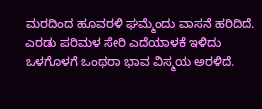ಮರದಿಂದ ಹೂವರಳಿ ಘಮ್ಮೆಂದು ವಾಸನೆ ಹರಿದಿದೆ. ಎರಡು ಪರಿಮಳ ಸೇರಿ ಎದೆಯಾಳಕೆ ಇಳಿದು ಒಳಗೊಳಗೆ ಒಂಥರಾ ಭಾವ ವಿಸ್ಮಯ ಅರಳಿದೆ.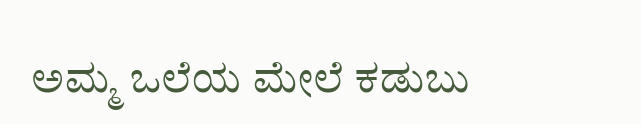ಅಮ್ಮ ಒಲೆಯ ಮೇಲೆ ಕಡುಬು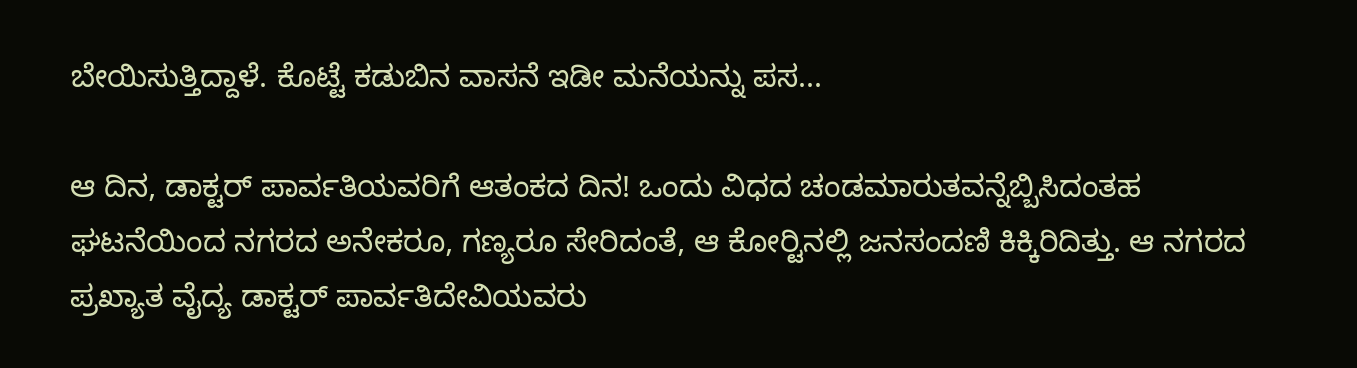ಬೇಯಿಸುತ್ತಿದ್ದಾಳೆ. ಕೊಟ್ಟೆ ಕಡುಬಿನ ವಾಸನೆ ಇಡೀ ಮನೆಯನ್ನು ಪಸ...

ಆ ದಿನ, ಡಾಕ್ಟರ್ ಪಾರ್ವತಿಯವರಿಗೆ ಆತಂಕದ ದಿನ! ಒಂದು ವಿಧದ ಚಂಡಮಾರುತವನ್ನೆಬ್ಬಿಸಿದಂತಹ ಘಟನೆಯಿಂದ ನಗರದ ಅನೇಕರೂ, ಗಣ್ಯರೂ ಸೇರಿದಂತೆ, ಆ ಕೋರ್‍ಟಿನಲ್ಲಿ ಜನಸಂದಣಿ ಕಿಕ್ಕಿರಿದಿತ್ತು. ಆ ನಗರದ ಪ್ರಖ್ಯಾತ ವೈದ್ಯ ಡಾಕ್ಟರ್ ಪಾರ್ವತಿದೇವಿಯವರು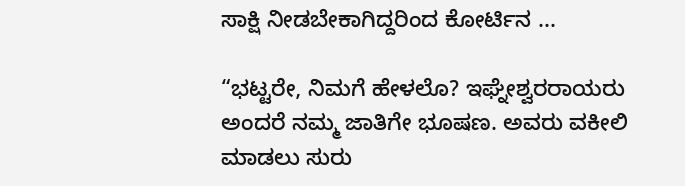ಸಾಕ್ಷಿ ನೀಡಬೇಕಾಗಿದ್ದರಿಂದ ಕೋರ್ಟಿನ ...

“ಭಟ್ಟರೇ, ನಿಮಗೆ ಹೇಳಲೊ? ಇಘ್ನೇಶ್ವರರಾಯರು ಅಂದರೆ ನಮ್ಮ ಜಾತಿಗೇ ಭೂಷಣ. ಅವರು ವಕೀಲಿ ಮಾಡಲು ಸುರು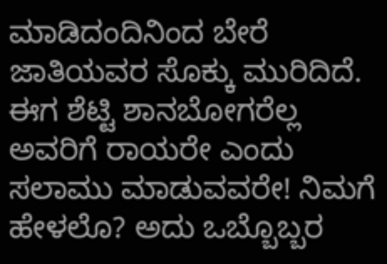ಮಾಡಿದಂದಿನಿಂದ ಬೇರೆ ಜಾತಿಯವರ ಸೊಕ್ಕು ಮುರಿದಿದೆ. ಈಗ ಶೆಟ್ಟಿ ಶಾನಬೋಗರೆಲ್ಲ ಅವರಿಗೆ ರಾಯರೇ ಎಂದು ಸಲಾಮು ಮಾಡುವವರೇ! ನಿಮಗೆ ಹೇಳಲೊ? ಅದು ಒಬ್ಬೊಬ್ಬರ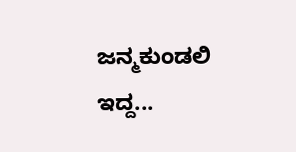ಜನ್ಮಕುಂಡಲಿ ಇದ್ದ...